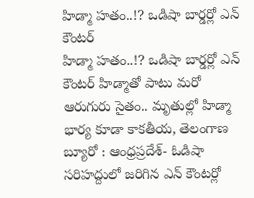హిడ్మా హతం..!? ఒడిషా బార్డర్లో ఎన్ కౌంటర్
హిడ్మా హతం..!? ఒడిషా బార్డర్లో ఎన్ కౌంటర్ హిడ్మాతో పాటు మరో ఆరుగురు సైతం.. మృతుల్లో హిడ్మా భార్య కూడా కాకతీయ, తెలంగాణ బ్యూరో : ఆంధ్రప్రదేశ్- ఓడిషా సరిహద్దులో జరిగిన ఎన్ కౌంటర్లో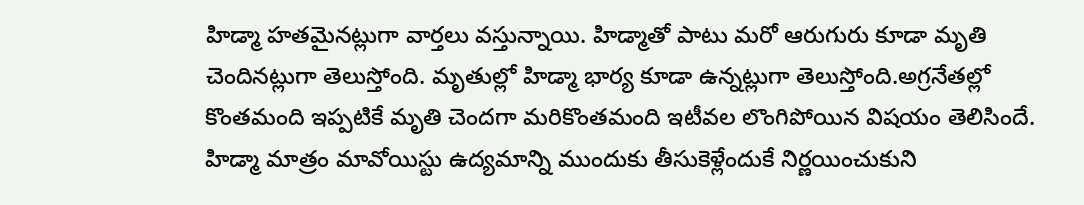హిడ్మా హతమైనట్లుగా వార్తలు వస్తున్నాయి. హిడ్మాతో పాటు మరో ఆరుగురు కూడా మృతి చెందినట్లుగా తెలుస్తోంది. మృతుల్లో హిడ్మా భార్య కూడా ఉన్నట్లుగా తెలుస్తోంది.అగ్రనేతల్లో కొంతమంది ఇప్పటికే మృతి చెందగా మరికొంతమంది ఇటీవల లొంగిపోయిన విషయం తెలిసిందే. హిడ్మా మాత్రం మావోయిస్టు ఉద్యమాన్ని ముందుకు తీసుకెళ్లేందుకే నిర్ణయించుకుని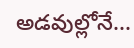అడవుల్లోనే...